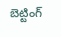బెట్టింగ్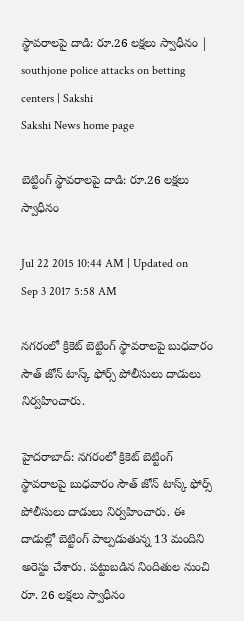స్థావరాలపై దాడి: రూ.26 లక్షలు స్వాధీనం | southjone police attacks on betting centers | Sakshi
Sakshi News home page

బెట్టింగ్ స్థావరాలపై దాడి: రూ.26 లక్షలు స్వాధీనం

Jul 22 2015 10:44 AM | Updated on Sep 3 2017 5:58 AM

నగరంలో క్రికెట్ బెట్టింగ్ స్థావరాలపై బుధవారం సౌత్ జోన్ టాస్క్ ఫోర్స్ పోలీసులు దాడులు నిర్వహించారు.

హైదరాబాద్: నగరంలో క్రికెట్ బెట్టింగ్ స్థావరాలపై బుధవారం సౌత్ జోన్ టాస్క్ ఫోర్స్ పోలీసులు దాడులు నిర్వహించారు. ఈ దాడుల్లో బెట్టింగ్ పాల్పడుతున్న 13 మందిని అరెస్టు చేశారు. పట్టుబడిన నిందితుల నుంచి రూ. 26 లక్షలు స్వాధీనం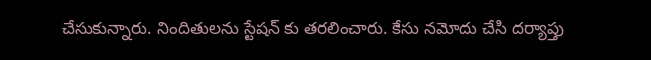చేసుకున్నారు. నిందితులను స్టేషన్ కు తరలించారు. కేసు నమోదు చేసి దర్యాప్తు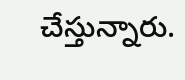చేస్తున్నారు.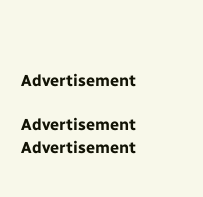Advertisement

Advertisement
Advertisement